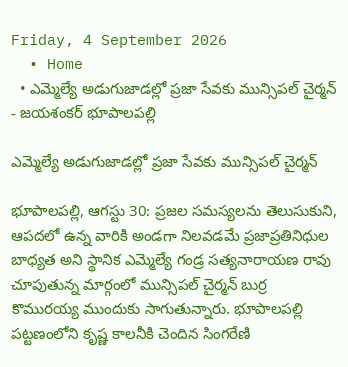Friday, 4 September 2026
  • Home
  • ఎమ్మెల్యే అడుగుజాడల్లో ప్రజా సేవకు మున్సిపల్ చైర్మన్
- జయశంకర్ భూపాలపల్లి

ఎమ్మెల్యే అడుగుజాడల్లో ప్రజా సేవకు మున్సిపల్ చైర్మన్

భూపాలపల్లి, ఆగస్టు 30: ప్రజల సమస్యలను తెలుసుకుని, ఆపదలో ఉన్న వారికి అండగా నిలవడమే ప్రజాప్రతినిధుల బాధ్యత అని స్థానిక ఎమ్మెల్యే గండ్ర సత్యనారాయణ రావు చూపుతున్న మార్గంలో మున్సిపల్ చైర్మన్ బుర్ర కొమురయ్య ముందుకు సాగుతున్నారు. భూపాలపల్లి పట్టణంలోని కృష్ణ కాలనీకి చెందిన సింగరేణి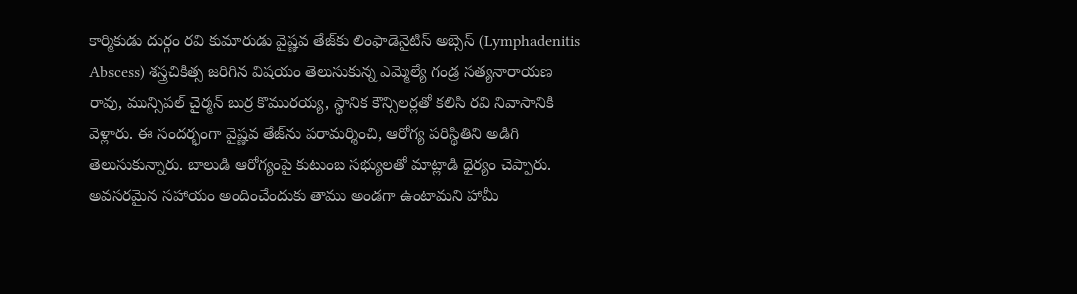కార్మికుడు దుర్గం రవి కుమారుడు వైష్ణవ తేజ్‌కు లింఫాడెనైటిస్ అబ్సెస్ (Lymphadenitis Abscess) శస్త్రచికిత్స జరిగిన విషయం తెలుసుకున్న ఎమ్మెల్యే గండ్ర సత్యనారాయణ రావు, మున్సిపల్ చైర్మన్ బుర్ర కొమురయ్య, స్థానిక కౌన్సిలర్లతో కలిసి రవి నివాసానికి వెళ్లారు. ఈ సందర్భంగా వైష్ణవ తేజ్‌ను పరామర్శించి, ఆరోగ్య పరిస్థితిని అడిగి తెలుసుకున్నారు. బాలుడి ఆరోగ్యంపై కుటుంబ సభ్యులతో మాట్లాడి ధైర్యం చెప్పారు. అవసరమైన సహాయం అందించేందుకు తాము అండగా ఉంటామని హామీ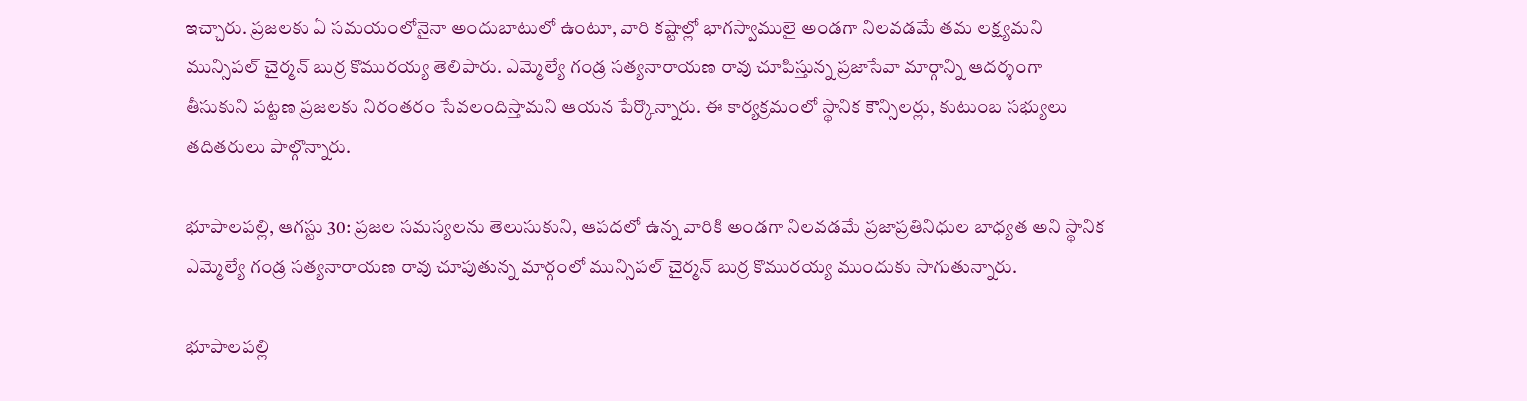ఇచ్చారు. ప్రజలకు ఏ సమయంలోనైనా అందుబాటులో ఉంటూ, వారి కష్టాల్లో భాగస్వాములై అండగా నిలవడమే తమ లక్ష్యమని మున్సిపల్ చైర్మన్ బుర్ర కొమురయ్య తెలిపారు. ఎమ్మెల్యే గండ్ర సత్యనారాయణ రావు చూపిస్తున్న ప్రజాసేవా మార్గాన్ని ఆదర్శంగా తీసుకుని పట్టణ ప్రజలకు నిరంతరం సేవలందిస్తామని ఆయన పేర్కొన్నారు. ఈ కార్యక్రమంలో స్థానిక కౌన్సిలర్లు, కుటుంబ సభ్యులు తదితరులు పాల్గొన్నారు.

భూపాలపల్లి, ఆగస్టు 30: ప్రజల సమస్యలను తెలుసుకుని, ఆపదలో ఉన్న వారికి అండగా నిలవడమే ప్రజాప్రతినిధుల బాధ్యత అని స్థానిక ఎమ్మెల్యే గండ్ర సత్యనారాయణ రావు చూపుతున్న మార్గంలో మున్సిపల్ చైర్మన్ బుర్ర కొమురయ్య ముందుకు సాగుతున్నారు.

భూపాలపల్లి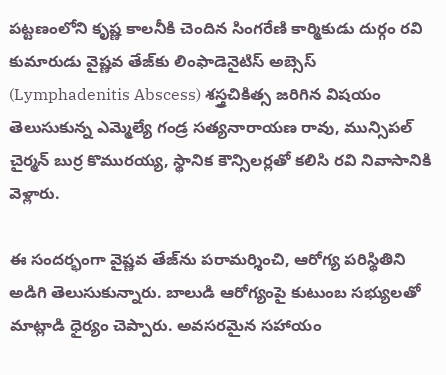పట్టణంలోని కృష్ణ కాలనీకి చెందిన సింగరేణి కార్మికుడు దుర్గం రవి కుమారుడు వైష్ణవ తేజ్‌కు లింఫాడెనైటిస్ అబ్సెస్ (Lymphadenitis Abscess) శస్త్రచికిత్స జరిగిన విషయం తెలుసుకున్న ఎమ్మెల్యే గండ్ర సత్యనారాయణ రావు, మున్సిపల్ చైర్మన్ బుర్ర కొమురయ్య, స్థానిక కౌన్సిలర్లతో కలిసి రవి నివాసానికి వెళ్లారు.

ఈ సందర్భంగా వైష్ణవ తేజ్‌ను పరామర్శించి, ఆరోగ్య పరిస్థితిని అడిగి తెలుసుకున్నారు. బాలుడి ఆరోగ్యంపై కుటుంబ సభ్యులతో మాట్లాడి ధైర్యం చెప్పారు. అవసరమైన సహాయం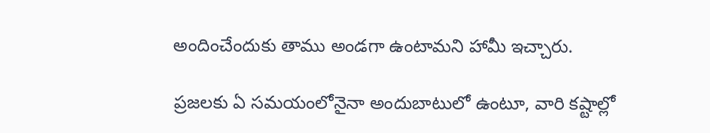అందించేందుకు తాము అండగా ఉంటామని హామీ ఇచ్చారు.

ప్రజలకు ఏ సమయంలోనైనా అందుబాటులో ఉంటూ, వారి కష్టాల్లో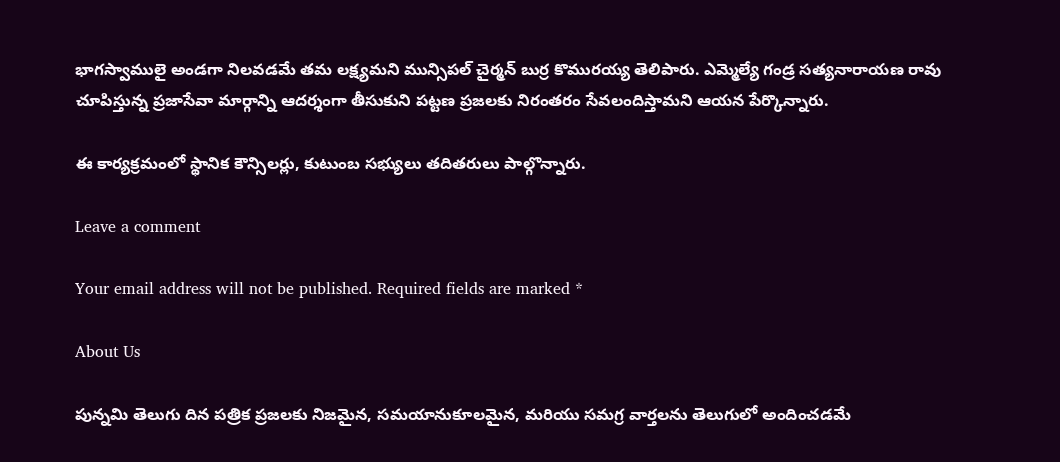భాగస్వాములై అండగా నిలవడమే తమ లక్ష్యమని మున్సిపల్ చైర్మన్ బుర్ర కొమురయ్య తెలిపారు. ఎమ్మెల్యే గండ్ర సత్యనారాయణ రావు చూపిస్తున్న ప్రజాసేవా మార్గాన్ని ఆదర్శంగా తీసుకుని పట్టణ ప్రజలకు నిరంతరం సేవలందిస్తామని ఆయన పేర్కొన్నారు.

ఈ కార్యక్రమంలో స్థానిక కౌన్సిలర్లు, కుటుంబ సభ్యులు తదితరులు పాల్గొన్నారు.

Leave a comment

Your email address will not be published. Required fields are marked *

About Us

పున్నమి తెలుగు దిన పత్రిక ప్రజలకు నిజమైన, సమయానుకూలమైన, మరియు సమగ్ర వార్తలను తెలుగులో అందించడమే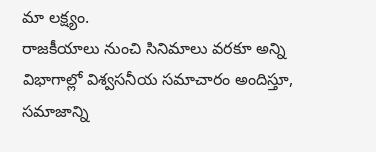మా లక్ష్యం.
రాజకీయాలు నుంచి సినిమాలు వరకూ అన్ని విభాగాల్లో విశ్వసనీయ సమాచారం అందిస్తూ, సమాజాన్ని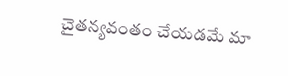చైతన్యవంతం చేయడమే మా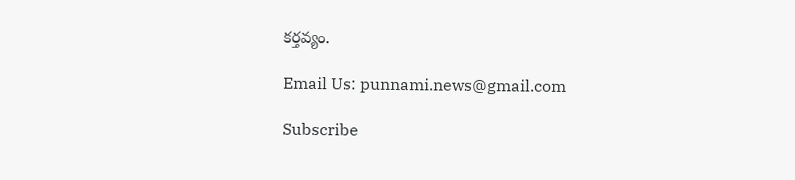కర్తవ్యం.

Email Us: punnami.news@gmail.com

Subscribe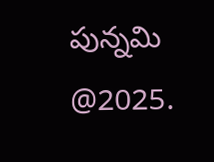పున్నమి  @2025.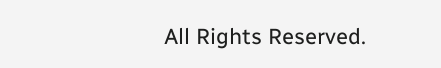All Rights Reserved.